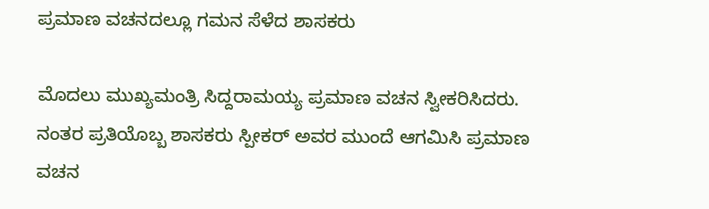ಪ್ರಮಾಣ ವಚನದಲ್ಲೂ ಗಮನ ಸೆಳೆದ ಶಾಸಕರು

ಮೊದಲು ಮುಖ್ಯಮಂತ್ರಿ ಸಿದ್ದರಾಮಯ್ಯ ಪ್ರಮಾಣ ವಚನ ಸ್ವೀಕರಿಸಿದರು. ನಂತರ ಪ್ರತಿಯೊಬ್ಬ ಶಾಸಕರು ಸ್ಪೀಕರ್ ಅವರ ಮುಂದೆ ಆಗಮಿಸಿ ಪ್ರಮಾಣ ವಚನ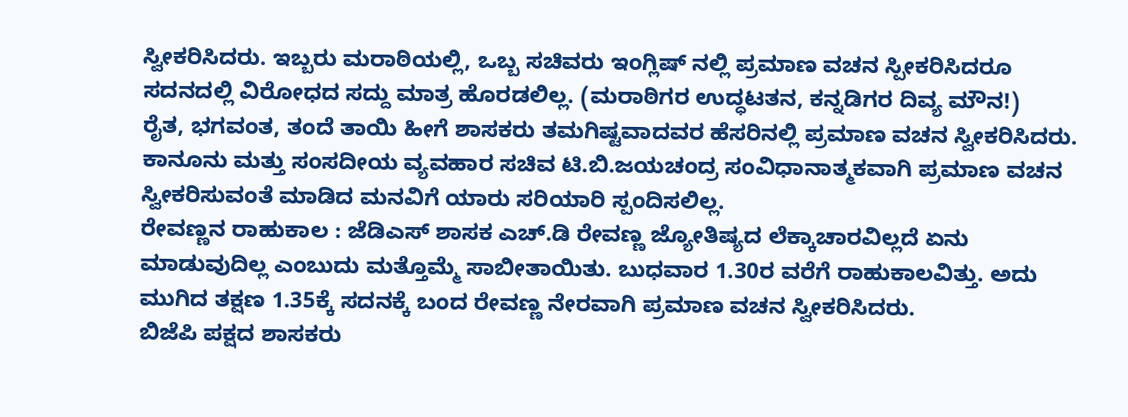ಸ್ವೀಕರಿಸಿದರು. ಇಬ್ಬರು ಮರಾಠಿಯಲ್ಲಿ, ಒಬ್ಬ ಸಚಿವರು ಇಂಗ್ಲಿಷ್ ನಲ್ಲಿ ಪ್ರಮಾಣ ವಚನ ಸ್ಪೀಕರಿಸಿದರೂ ಸದನದಲ್ಲಿ ವಿರೋಧದ ಸದ್ದು ಮಾತ್ರ ಹೊರಡಲಿಲ್ಲ. (ಮರಾಠಿಗರ ಉದ್ಧಟತನ, ಕನ್ನಡಿಗರ ದಿವ್ಯ ಮೌನ!)
ರೈತ, ಭಗವಂತ, ತಂದೆ ತಾಯಿ ಹೀಗೆ ಶಾಸಕರು ತಮಗಿಷ್ಟವಾದವರ ಹೆಸರಿನಲ್ಲಿ ಪ್ರಮಾಣ ವಚನ ಸ್ವೀಕರಿಸಿದರು. ಕಾನೂನು ಮತ್ತು ಸಂಸದೀಯ ವ್ಯವಹಾರ ಸಚಿವ ಟಿ.ಬಿ.ಜಯಚಂದ್ರ ಸಂವಿಧಾನಾತ್ಮಕವಾಗಿ ಪ್ರಮಾಣ ವಚನ ಸ್ವೀಕರಿಸುವಂತೆ ಮಾಡಿದ ಮನವಿಗೆ ಯಾರು ಸರಿಯಾರಿ ಸ್ಪಂದಿಸಲಿಲ್ಲ.
ರೇವಣ್ಣನ ರಾಹುಕಾಲ : ಜೆಡಿಎಸ್ ಶಾಸಕ ಎಚ್.ಡಿ ರೇವಣ್ಣ ಜ್ಯೋತಿಷ್ಯದ ಲೆಕ್ಕಾಚಾರವಿಲ್ಲದೆ ಏನು ಮಾಡುವುದಿಲ್ಲ ಎಂಬುದು ಮತ್ತೊಮ್ಮೆ ಸಾಬೀತಾಯಿತು. ಬುಧವಾರ 1.30ರ ವರೆಗೆ ರಾಹುಕಾಲವಿತ್ತು. ಅದು ಮುಗಿದ ತಕ್ಷಣ 1.35ಕ್ಕೆ ಸದನಕ್ಕೆ ಬಂದ ರೇವಣ್ಣ ನೇರವಾಗಿ ಪ್ರಮಾಣ ವಚನ ಸ್ವೀಕರಿಸಿದರು.
ಬಿಜೆಪಿ ಪಕ್ಷದ ಶಾಸಕರು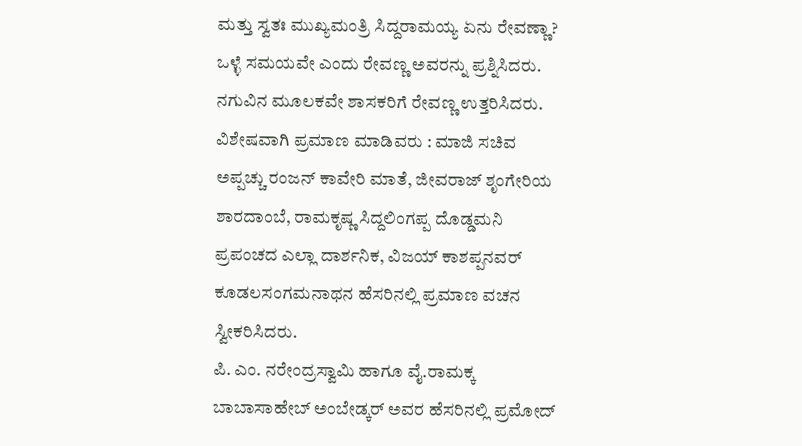ಮತ್ತು ಸ್ವತಃ ಮುಖ್ಯಮಂತ್ರಿ ಸಿದ್ದರಾಮಯ್ಯ ಏನು ರೇವಣ್ಣಾ? ಒಳ್ಳೆ ಸಮಯವೇ ಎಂದು ರೇವಣ್ಣ ಅವರನ್ನು ಪ್ರಶ್ನಿಸಿದರು. ನಗುವಿನ ಮೂಲಕವೇ ಶಾಸಕರಿಗೆ ರೇವಣ್ಣ ಉತ್ತರಿಸಿದರು.
ವಿಶೇಷವಾಗಿ ಪ್ರಮಾಣ ಮಾಡಿವರು : ಮಾಜಿ ಸಚಿವ ಅಪ್ಪಚ್ಚು ರಂಜನ್ ಕಾವೇರಿ ಮಾತೆ, ಜೀವರಾಜ್ ಶೃಂಗೇರಿಯ ಶಾರದಾಂಬೆ, ರಾಮಕೃಷ್ಣ ಸಿದ್ದಲಿಂಗಪ್ಪ ದೊಡ್ಡಮನಿ ಪ್ರಪಂಚದ ಎಲ್ಲಾ ದಾರ್ಶನಿಕ, ವಿಜಯ್ ಕಾಶಪ್ಪನವರ್ ಕೂಡಲಸಂಗಮನಾಥನ ಹೆಸರಿನಲ್ಲಿ ಪ್ರಮಾಣ ವಚನ ಸ್ವೀಕರಿಸಿದರು.
ಪಿ. ಎಂ. ನರೇಂದ್ರಸ್ವಾಮಿ ಹಾಗೂ ವೈ.ರಾಮಕ್ಕ ಬಾಬಾಸಾಹೇಬ್ ಅಂಬೇಡ್ಕರ್ ಅವರ ಹೆಸರಿನಲ್ಲಿ ಪ್ರಮೋದ್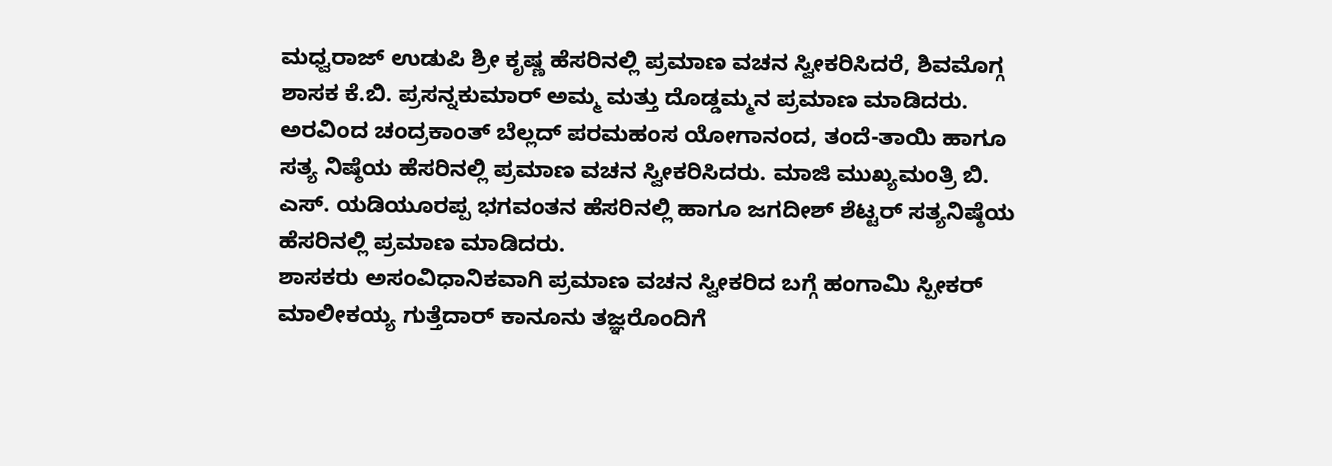ಮಧ್ವರಾಜ್ ಉಡುಪಿ ಶ್ರೀ ಕೃಷ್ಣ ಹೆಸರಿನಲ್ಲಿ ಪ್ರಮಾಣ ವಚನ ಸ್ವೀಕರಿಸಿದರೆ, ಶಿವಮೊಗ್ಗ ಶಾಸಕ ಕೆ.ಬಿ. ಪ್ರಸನ್ನಕುಮಾರ್ ಅಮ್ಮ ಮತ್ತು ದೊಡ್ಡಮ್ಮನ ಪ್ರಮಾಣ ಮಾಡಿದರು.
ಅರವಿಂದ ಚಂದ್ರಕಾಂತ್ ಬೆಲ್ಲದ್ ಪರಮಹಂಸ ಯೋಗಾನಂದ, ತಂದೆ-ತಾಯಿ ಹಾಗೂ ಸತ್ಯ ನಿಷ್ಠೆಯ ಹೆಸರಿನಲ್ಲಿ ಪ್ರಮಾಣ ವಚನ ಸ್ವೀಕರಿಸಿದರು. ಮಾಜಿ ಮುಖ್ಯಮಂತ್ರಿ ಬಿ. ಎಸ್. ಯಡಿಯೂರಪ್ಪ ಭಗವಂತನ ಹೆಸರಿನಲ್ಲಿ ಹಾಗೂ ಜಗದೀಶ್ ಶೆಟ್ಟರ್ ಸತ್ಯನಿಷ್ಠೆಯ ಹೆಸರಿನಲ್ಲಿ ಪ್ರಮಾಣ ಮಾಡಿದರು.
ಶಾಸಕರು ಅಸಂವಿಧಾನಿಕವಾಗಿ ಪ್ರಮಾಣ ವಚನ ಸ್ವೀಕರಿದ ಬಗ್ಗೆ ಹಂಗಾಮಿ ಸ್ಪೀಕರ್ ಮಾಲೀಕಯ್ಯ ಗುತ್ತೆದಾರ್ ಕಾನೂನು ತಜ್ಞರೊಂದಿಗೆ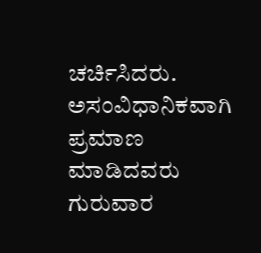ಚರ್ಚಿಸಿದರು. ಅಸಂವಿಧಾನಿಕವಾಗಿ ಪ್ರಮಾಣ ಮಾಡಿದವರು ಗುರುವಾರ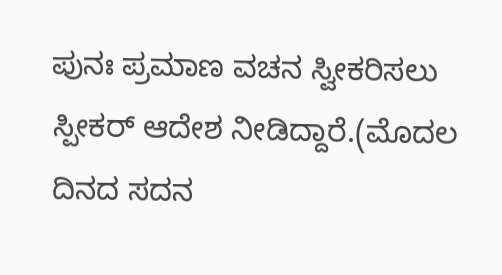ಪುನಃ ಪ್ರಮಾಣ ವಚನ ಸ್ವೀಕರಿಸಲು ಸ್ಪೀಕರ್ ಆದೇಶ ನೀಡಿದ್ದಾರೆ.(ಮೊದಲ ದಿನದ ಸದನ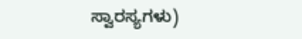ಸ್ವಾರಸ್ಯಗಳು)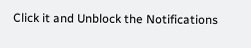Click it and Unblock the Notifications